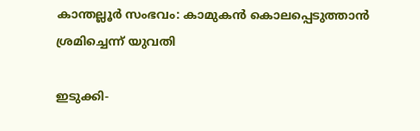കാന്തല്ലൂര്‍ സംഭവം: കാമുകന്‍ കൊലപ്പെടുത്താന്‍ ശ്രമിച്ചെന്ന് യുവതി

ഇടുക്കി-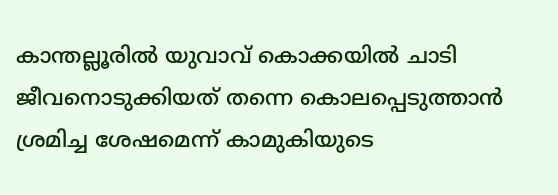കാന്തല്ലൂരില്‍ യുവാവ് കൊക്കയില്‍ ചാടി ജീവനൊടുക്കിയത് തന്നെ കൊലപ്പെടുത്താന്‍ ശ്രമിച്ച ശേഷമെന്ന് കാമുകിയുടെ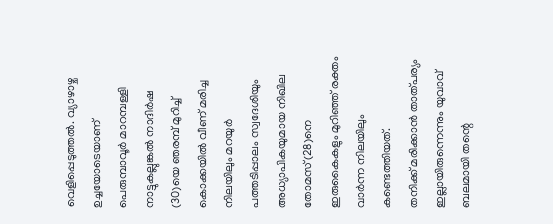വെളിപ്പെടുത്തല്‍. വ്യാഴാഴ്ച ഉച്ചയോടെയാണ് പെരുമ്പാവൂര്‍ മാറമ്പള്ളി നാട്ടുകല്ലുങ്കല്‍ നാദിര്‍ഷ (30)യെ ഞരമ്പ് മുറിച്ച് കൊക്കയില്‍ വീണ് മരിച്ച നിലയിലും മറയുര്‍ പത്തടിപ്പാലം സ്വദേശിയും അധ്യാപികയുമായ നിഖില തോമസ്(28)നെ ഇരുകൈകളും മുറിഞ്ഞ് രക്തം വാര്‍ന്ന നിലയിലും കണ്ടെത്തിയത്.
തനിക്ക് മരിക്കാന്‍ താത്പര്യം ഇല്ലായിരുന്നെന്നും യുവാവ് ബലമായി തന്റെ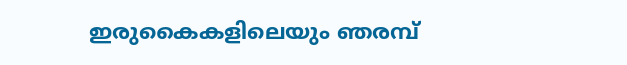ഇരുകൈകളിലെയും ഞരമ്പ്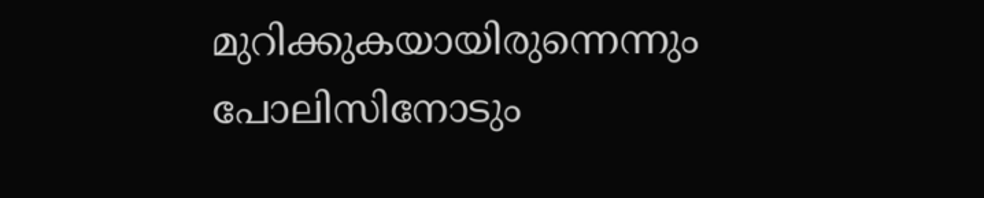മുറിക്കുകയായിരുന്നെന്നും പോലിസിനോടും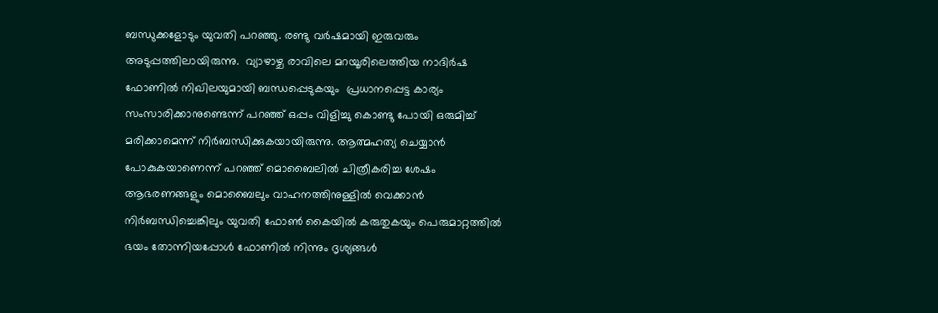ബന്ധുക്കളോടും യുവതി പറഞ്ഞു. രണ്ടു വര്‍ഷമായി ഇരുവരും അടുപ്പത്തിലായിരുന്നു.  വ്യാഴാഴ്ച രാവിലെ മറയൂരിലെത്തിയ നാദിര്‍ഷ ഫോണില്‍ നിഖിലയുമായി ബന്ധപ്പെടുകയും  പ്രധാനപ്പെട്ട കാര്യം സംസാരിക്കാനുണ്ടെന്ന് പറഞ്ഞ് ഒപ്പം വിളിച്ചു കൊണ്ടു പോയി ഒരുമിച്ച് മരിക്കാമെന്ന് നിര്‍ബന്ധിക്കുകയായിരുന്നു. ആത്മഹത്യ ചെയ്യാന്‍ പോകുകയാണെന്ന് പറഞ്ഞ് മൊബൈലില്‍ ചിത്രീകരിച്ച ശേഷം  ആഭരണങ്ങളും മൊബൈലും വാഹനത്തിനുള്ളില്‍ വെക്കാന്‍ നിര്‍ബന്ധിച്ചെങ്കിലും യുവതി ഫോണ്‍ കൈയില്‍ കരുതുകയും പെരുമാറ്റത്തില്‍ ഭയം തോന്നിയപ്പോള്‍ ഫോണില്‍ നിന്നും ദൃശ്യങ്ങള്‍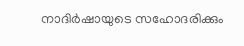നാദിര്‍ഷായുടെ സഹോദരിക്കും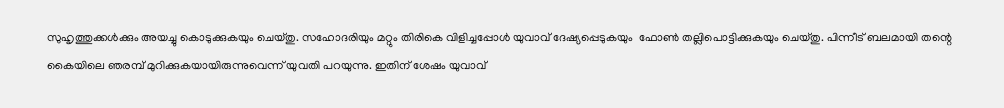സുഹൃത്തുക്കള്‍ക്കും അയച്ചു കൊടുക്കുകയും ചെയ്തു. സഹോദരിയും മറ്റും തിരികെ വിളിച്ചപ്പോള്‍ യുവാവ് ദേഷ്യപ്പെടുകയും  ഫോണ്‍ തല്ലിപൊട്ടിക്കുകയും ചെയ്തു. പിന്നീട് ബലമായി തന്റെ കൈയിലെ ഞരമ്പ് മുറിക്കുകയായിരുന്നുവെന്ന് യുവതി പറയുന്നു. ഇതിന് ശേഷം യുവാവ്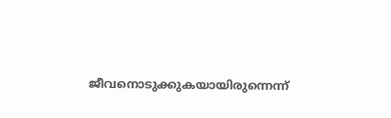ജീവനൊടുക്കുകയായിരുന്നെന്ന്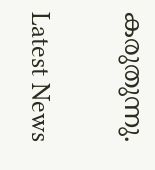കരുതുന്നു.

Latest News